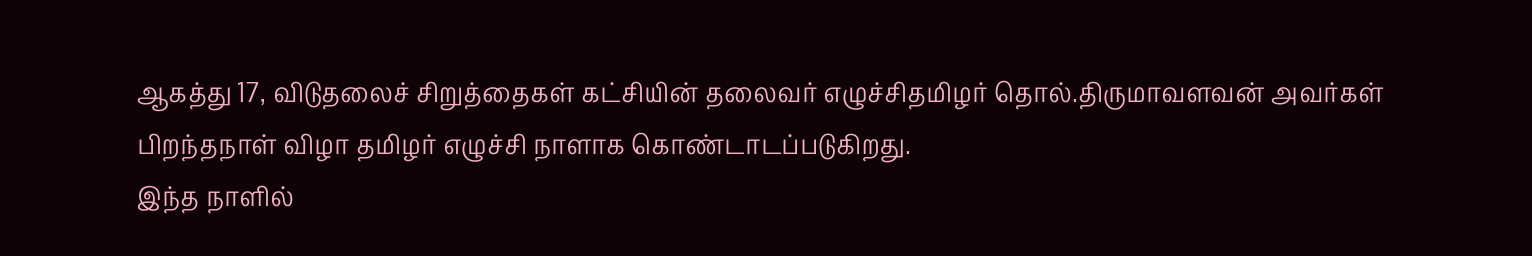ஆகத்து 17, விடுதலைச் சிறுத்தைகள் கட்சியின் தலைவர் எழுச்சிதமிழர் தொல்.திருமாவளவன் அவர்கள்
பிறந்தநாள் விழா தமிழர் எழுச்சி நாளாக கொண்டாடப்படுகிறது.
இந்த நாளில்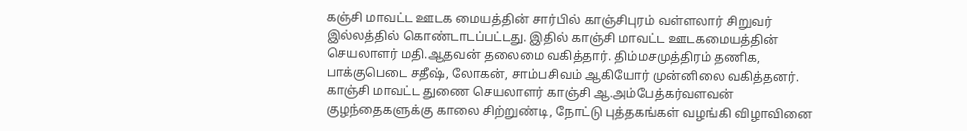கஞ்சி மாவட்ட ஊடக மையத்தின் சார்பில் காஞ்சிபுரம் வள்ளலார் சிறுவர் இல்லத்தில் கொண்டாடப்பட்டது. இதில் காஞ்சி மாவட்ட ஊடகமையத்தின் செயலாளர் மதி.ஆதவன் தலைமை வகித்தார். திம்மசமுத்திரம் தணிக, பாக்குபெடை சதீஷ், லோகன், சாம்பசிவம் ஆகியோர் முன்னிலை வகித்தனர்.
காஞ்சி மாவட்ட துணை செயலாளர் காஞ்சி ஆ.அம்பேத்கர்வளவன் குழந்தைகளுக்கு காலை சிற்றுண்டி, நோட்டு புத்தகங்கள் வழங்கி விழாவினை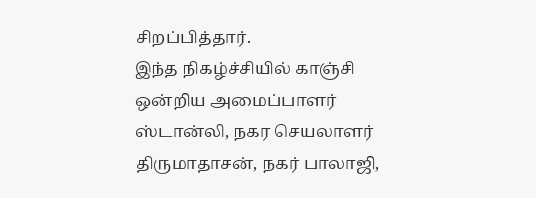சிறப்பித்தார்.
இந்த நிகழ்ச்சியில் காஞ்சி ஒன்றிய அமைப்பாளர் ஸ்டான்லி, நகர செயலாளர் திருமாதாசன், நகர் பாலாஜி,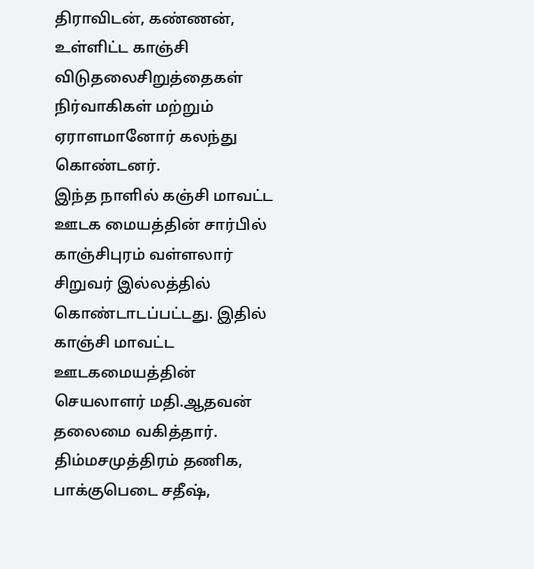திராவிடன், கண்ணன், உள்ளிட்ட காஞ்சி விடுதலைசிறுத்தைகள் நிர்வாகிகள் மற்றும் ஏராளமானோர் கலந்து கொண்டனர்.
இந்த நாளில் கஞ்சி மாவட்ட ஊடக மையத்தின் சார்பில் காஞ்சிபுரம் வள்ளலார் சிறுவர் இல்லத்தில் கொண்டாடப்பட்டது. இதில் காஞ்சி மாவட்ட ஊடகமையத்தின் செயலாளர் மதி.ஆதவன் தலைமை வகித்தார். திம்மசமுத்திரம் தணிக, பாக்குபெடை சதீஷ்,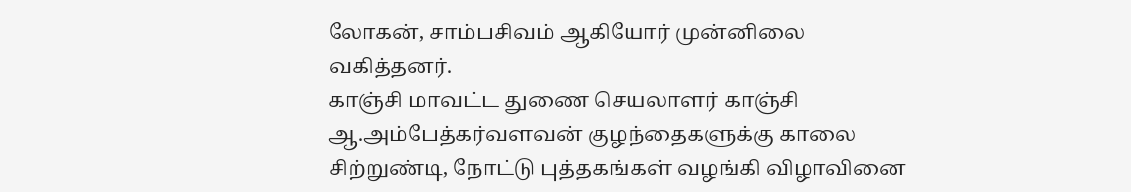லோகன், சாம்பசிவம் ஆகியோர் முன்னிலை வகித்தனர்.
காஞ்சி மாவட்ட துணை செயலாளர் காஞ்சி ஆ.அம்பேத்கர்வளவன் குழந்தைகளுக்கு காலை சிற்றுண்டி, நோட்டு புத்தகங்கள் வழங்கி விழாவினை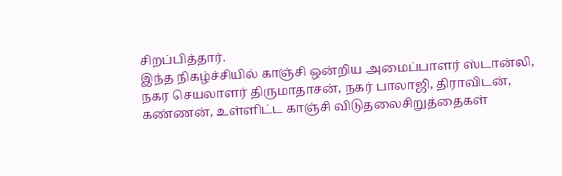சிறப்பித்தார்.
இந்த நிகழ்ச்சியில் காஞ்சி ஒன்றிய அமைப்பாளர் ஸ்டான்லி, நகர செயலாளர் திருமாதாசன், நகர் பாலாஜி, திராவிடன், கண்ணன், உள்ளிட்ட காஞ்சி விடுதலைசிறுத்தைகள்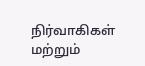நிர்வாகிகள் மற்றும்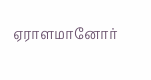ஏராளமானோர்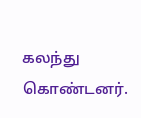கலந்து கொண்டனர்.